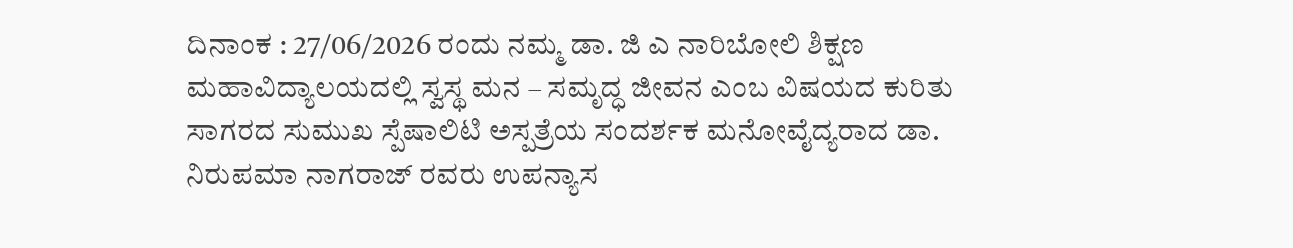ದಿನಾಂಕ : 27/06/2026 ರಂದು ನಮ್ಮ ಡಾ. ಜಿ ಎ ನಾರಿಬೋಲಿ ಶಿಕ್ಷಣ ಮಹಾವಿದ್ಯಾಲಯದಲ್ಲಿ ಸ್ವಸ್ಥ ಮನ – ಸಮೃದ್ಧ ಜೀವನ ಎಂಬ ವಿಷಯದ ಕುರಿತು ಸಾಗರದ ಸುಮುಖ ಸ್ಪೆಷಾಲಿಟಿ ಅಸ್ಪತ್ರೆಯ ಸಂದರ್ಶಕ ಮನೋವೈದ್ಯರಾದ ಡಾ. ನಿರುಪಮಾ ನಾಗರಾಜ್ ರವರು ಉಪನ್ಯಾಸ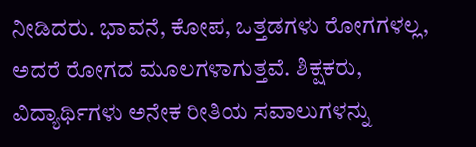ನೀಡಿದರು. ಭಾವನೆ, ಕೋಪ, ಒತ್ತಡಗಳು ರೋಗಗಳಲ್ಲ, ಅದರೆ ರೋಗದ ಮೂಲಗಳಾಗುತ್ತವೆ. ಶಿಕ್ಷಕರು, ವಿದ್ಯಾರ್ಥಿಗಳು ಅನೇಕ ರೀತಿಯ ಸವಾಲುಗಳನ್ನು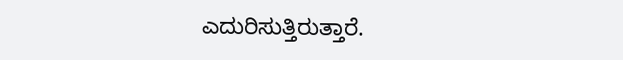ಎದುರಿಸುತ್ತಿರುತ್ತಾರೆ.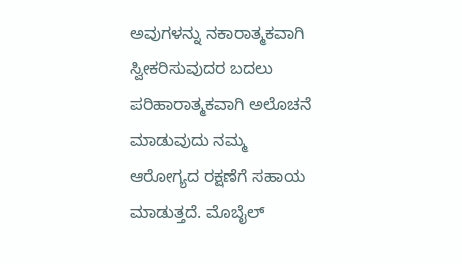ಅವುಗಳನ್ನು ನಕಾರಾತ್ಮಕವಾಗಿ ಸ್ವೀಕರಿಸುವುದರ ಬದಲು ಪರಿಹಾರಾತ್ಮಕವಾಗಿ ಅಲೊಚನೆ ಮಾಡುವುದು ನಮ್ಮ ಆರೋಗ್ಯದ ರಕ್ಷಣೆಗೆ ಸಹಾಯ ಮಾಡುತ್ತದೆ. ಮೊಬೈಲ್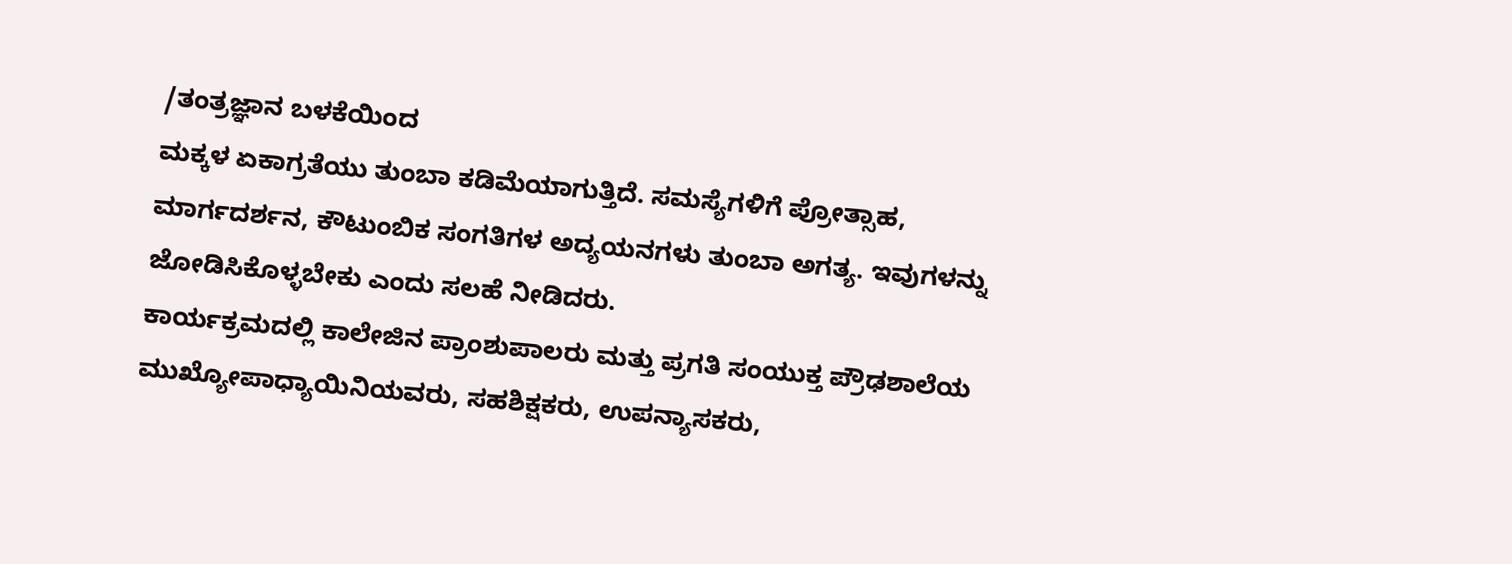/ತಂತ್ರಜ್ಞಾನ ಬಳಕೆಯಿಂದ
ಮಕ್ಕಳ ಏಕಾಗ್ರತೆಯು ತುಂಬಾ ಕಡಿಮೆಯಾಗುತ್ತಿದೆ. ಸಮಸ್ಯೆಗಳಿಗೆ ಪ್ರೋತ್ಸಾಹ, ಮಾರ್ಗದರ್ಶನ, ಕೌಟುಂಬಿಕ ಸಂಗತಿಗಳ ಅದ್ಯಯನಗಳು ತುಂಬಾ ಅಗತ್ಯ. ಇವುಗಳನ್ನು ಜೋಡಿಸಿಕೊಳ್ಳಬೇಕು ಎಂದು ಸಲಹೆ ನೀಡಿದರು.
ಕಾರ್ಯಕ್ರಮದಲ್ಲಿ ಕಾಲೇಜಿನ ಪ್ರಾಂಶುಪಾಲರು ಮತ್ತು ಪ್ರಗತಿ ಸಂಯುಕ್ತ ಪ್ರೌಢಶಾಲೆಯ ಮುಖ್ಯೋಪಾಧ್ಯಾಯಿನಿಯವರು, ಸಹಶಿಕ್ಷಕರು, ಉಪನ್ಯಾಸಕರು,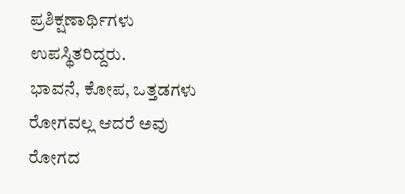ಪ್ರಶಿಕ್ಷಣಾರ್ಥಿಗಳು ಉಪಸ್ಥಿತರಿದ್ದರು.
ಭಾವನೆ, ಕೋಪ, ಒತ್ತಡಗಳು ರೋಗವಲ್ಲ ಆದರೆ ಅವು ರೋಗದ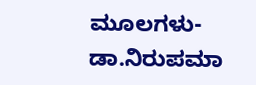ಮೂಲಗಳು- ಡಾ.ನಿರುಪಮಾ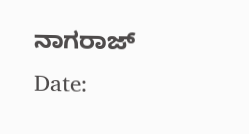ನಾಗರಾಜ್
Date: